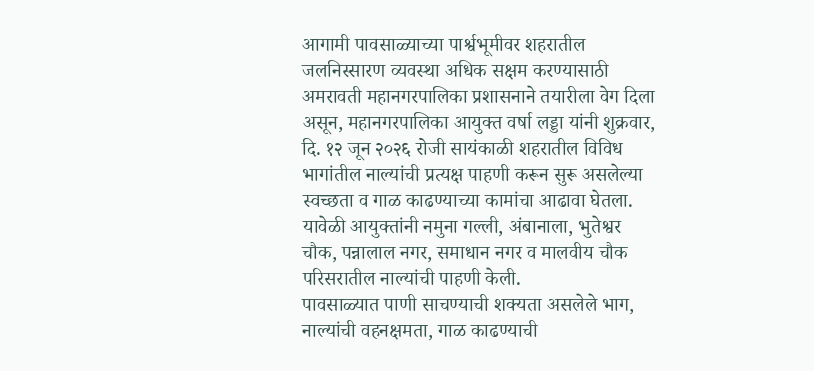आगामी पावसाळ्याच्या पार्श्वभूमीवर शहरातील जलनिस्सारण व्यवस्था अधिक सक्षम करण्यासाठी अमरावती महानगरपालिका प्रशासनाने तयारीला वेग दिला असून, महानगरपालिका आयुक्त वर्षा लड्डा यांनी शुक्रवार, दि. १२ जून २०२६ रोजी सायंकाळी शहरातील विविध भागांतील नाल्यांची प्रत्यक्ष पाहणी करून सुरू असलेल्या स्वच्छता व गाळ काढण्याच्या कामांचा आढावा घेतला.
यावेळी आयुक्तांनी नमुना गल्ली, अंबानाला, भुतेश्वर चौक, पन्नालाल नगर, समाधान नगर व मालवीय चौक परिसरातील नाल्यांची पाहणी केली.
पावसाळ्यात पाणी साचण्याची शक्यता असलेले भाग, नाल्यांची वहनक्षमता, गाळ काढण्याची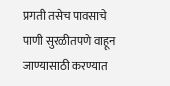प्रगती तसेच पावसाचे पाणी सुरळीतपणे वाहून जाण्यासाठी करण्यात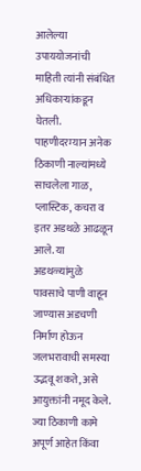आलेल्या उपाययोजनांची माहिती त्यांनी संबंधित अधिकाऱ्यांकडून घेतली.
पाहणीदरम्यान अनेक ठिकाणी नाल्यांमध्ये साचलेला गाळ, प्लास्टिक, कचरा व इतर अडथळे आढळून आले. या अडथळ्यांमुळे पावसाचे पाणी वाहून जाण्यास अडचणी निर्माण होऊन जलभरावाची समस्या उद्भवू शकते, असे आयुक्तांनी नमूद केले.
ज्या ठिकाणी कामे अपूर्ण आहेत किंवा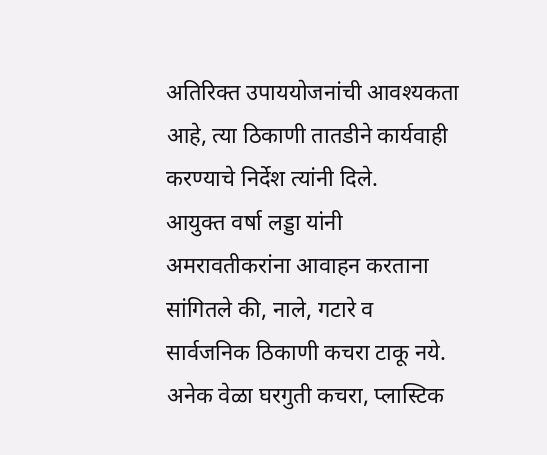अतिरिक्त उपाययोजनांची आवश्यकता आहे, त्या ठिकाणी तातडीने कार्यवाही करण्याचे निर्देश त्यांनी दिले.
आयुक्त वर्षा लड्डा यांनी अमरावतीकरांना आवाहन करताना सांगितले की, नाले, गटारे व सार्वजनिक ठिकाणी कचरा टाकू नये. अनेक वेळा घरगुती कचरा, प्लास्टिक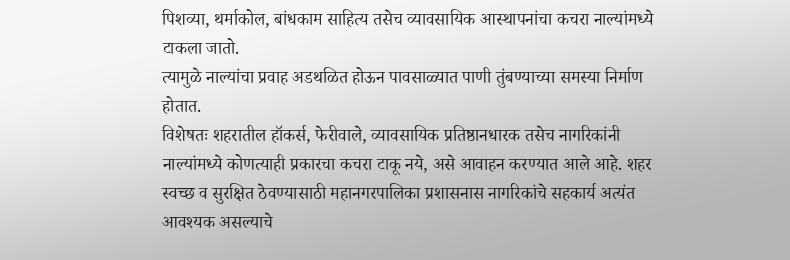पिशव्या, थर्माकोल, बांधकाम साहित्य तसेच व्यावसायिक आस्थापनांचा कचरा नाल्यांमध्ये टाकला जातो.
त्यामुळे नाल्यांचा प्रवाह अडथळित होऊन पावसाळ्यात पाणी तुंबण्याच्या समस्या निर्माण होतात.
विशेषतः शहरातील हॉकर्स, फेरीवाले, व्यावसायिक प्रतिष्ठानधारक तसेच नागरिकांनी नाल्यांमध्ये कोणत्याही प्रकारचा कचरा टाकू नये, असे आवाहन करण्यात आले आहे. शहर स्वच्छ व सुरक्षित ठेवण्यासाठी महानगरपालिका प्रशासनास नागरिकांचे सहकार्य अत्यंत आवश्यक असल्याचे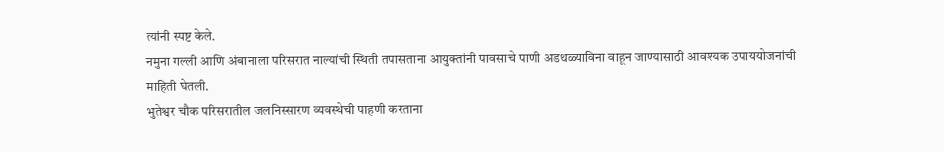त्यांनी स्पष्ट केले.
नमुना गल्ली आणि अंबानाला परिसरात नाल्यांची स्थिती तपासताना आयुक्तांनी पावसाचे पाणी अडथळ्याविना वाहून जाण्यासाठी आवश्यक उपाययोजनांची माहिती घेतली.
भुतेश्वर चौक परिसरातील जलनिस्सारण व्यवस्थेची पाहणी करताना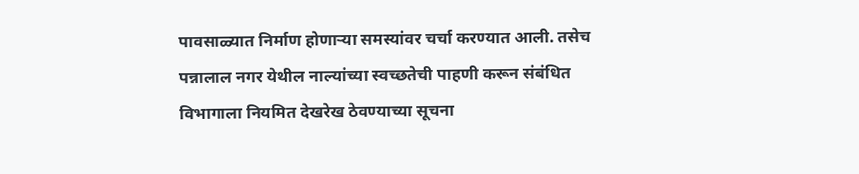पावसाळ्यात निर्माण होणाऱ्या समस्यांवर चर्चा करण्यात आली. तसेच पन्नालाल नगर येथील नाल्यांच्या स्वच्छतेची पाहणी करून संबंधित विभागाला नियमित देखरेख ठेवण्याच्या सूचना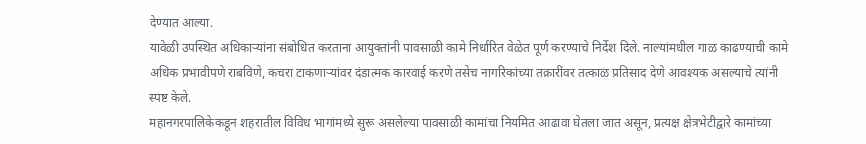देण्यात आल्या.
यावेळी उपस्थित अधिकाऱ्यांना संबोधित करताना आयुक्तांनी पावसाळी कामे निर्धारित वेळेत पूर्ण करण्याचे निर्देश दिले. नाल्यांमधील गाळ काढण्याची कामे अधिक प्रभावीपणे राबविणे, कचरा टाकणाऱ्यांवर दंडात्मक कारवाई करणे तसेच नागरिकांच्या तक्रारींवर तत्काळ प्रतिसाद देणे आवश्यक असल्याचे त्यांनी स्पष्ट केले.
महानगरपालिकेकडून शहरातील विविध भागांमध्ये सुरू असलेल्या पावसाळी कामांचा नियमित आढावा घेतला जात असून, प्रत्यक्ष क्षेत्रभेटीद्वारे कामांच्या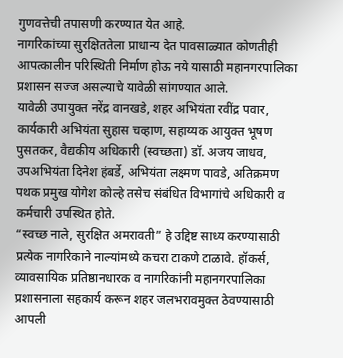गुणवत्तेची तपासणी करण्यात येत आहे.
नागरिकांच्या सुरक्षिततेला प्राधान्य देत पावसाळ्यात कोणतीही आपत्कालीन परिस्थिती निर्माण होऊ नये यासाठी महानगरपालिका प्रशासन सज्ज असल्याचे यावेळी सांगण्यात आले.
यावेळी उपायुक्त नरेंद्र वानखडे, शहर अभियंता रवींद्र पवार, कार्यकारी अभियंता सुहास चव्हाण, सहाय्यक आयुक्त भूषण पुसतकर, वैद्यकीय अधिकारी (स्वच्छता) डॉ. अजय जाधव, उपअभियंता दिनेश हंबर्डे, अभियंता लक्ष्मण पावडे, अतिक्रमण पथक प्रमुख योगेश कोल्हे तसेच संबंधित विभागांचे अधिकारी व कर्मचारी उपस्थित होते.
“स्वच्छ नाले, सुरक्षित अमरावती” हे उद्दिष्ट साध्य करण्यासाठी प्रत्येक नागरिकाने नाल्यांमध्ये कचरा टाकणे टाळावे. हॉकर्स, व्यावसायिक प्रतिष्ठानधारक व नागरिकांनी महानगरपालिका प्रशासनाला सहकार्य करून शहर जलभरावमुक्त ठेवण्यासाठी आपली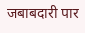जबाबदारी पार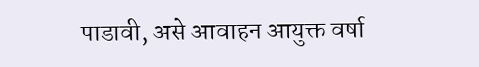पाडावी, असे आवाहन आयुक्त वर्षा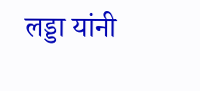लड्डा यांनी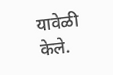यावेळी केले.